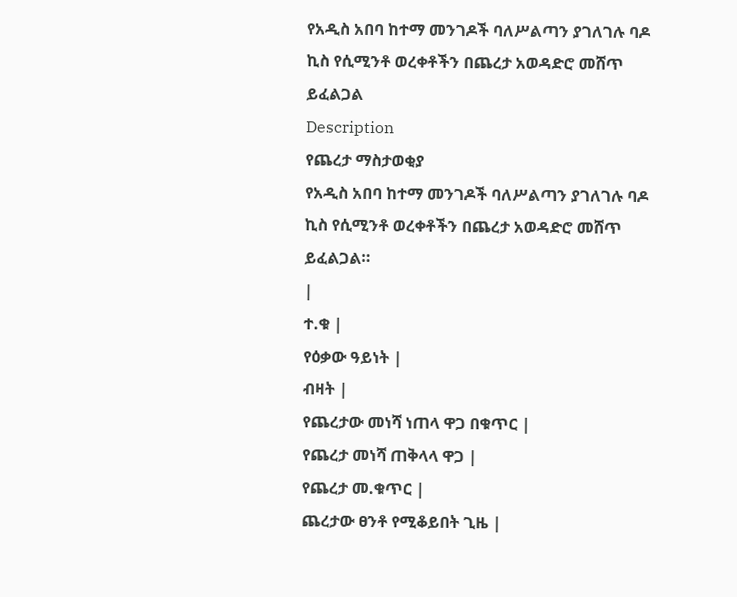የአዲስ አበባ ከተማ መንገዶች ባለሥልጣን ያገለገሉ ባዶ ኪስ የሲሚንቶ ወረቀቶችን በጨረታ አወዳድሮ መሸጥ ይፈልጋል
Description
የጨረታ ማስታወቂያ
የአዲስ አበባ ከተማ መንገዶች ባለሥልጣን ያገለገሉ ባዶ ኪስ የሲሚንቶ ወረቀቶችን በጨረታ አወዳድሮ መሸጥ ይፈልጋል።
|
ተ.ቁ |
የዕቃው ዓይነት |
ብዛት |
የጨረታው መነሻ ነጠላ ዋጋ በቁጥር |
የጨረታ መነሻ ጠቅላላ ዋጋ |
የጨረታ መ.ቁጥር |
ጨረታው ፀንቶ የሚቆይበት ጊዜ |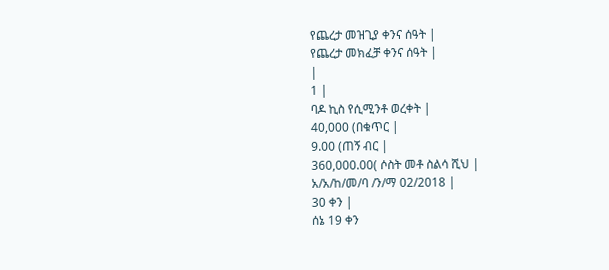የጨረታ መዝጊያ ቀንና ሰዓት |
የጨረታ መክፈቻ ቀንና ሰዓት |
|
1 |
ባዶ ኪስ የሲሚንቶ ወረቀት |
40,000 (በቁጥር |
9.00 (ጠኝ ብር |
360,000.00( ሶስት መቶ ስልሳ ሺህ |
አ/አ/ከ/መ/ባ /ን/ማ 02/2018 |
30 ቀን |
ሰኔ 19 ቀን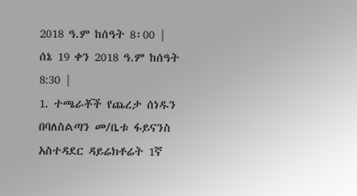2018 ዓ.ም ከሰዓት 8፡00 |
ሰኔ 19 ቀን 2018 ዓ.ም ከሰዓት 8:30 |
1. ተጫራቾች የጨረታ ሰነዱን በባለስልጣን መ/ቤቱ ፋይናንስ አስተዳደር ዳይሬክቶሬት 1ኛ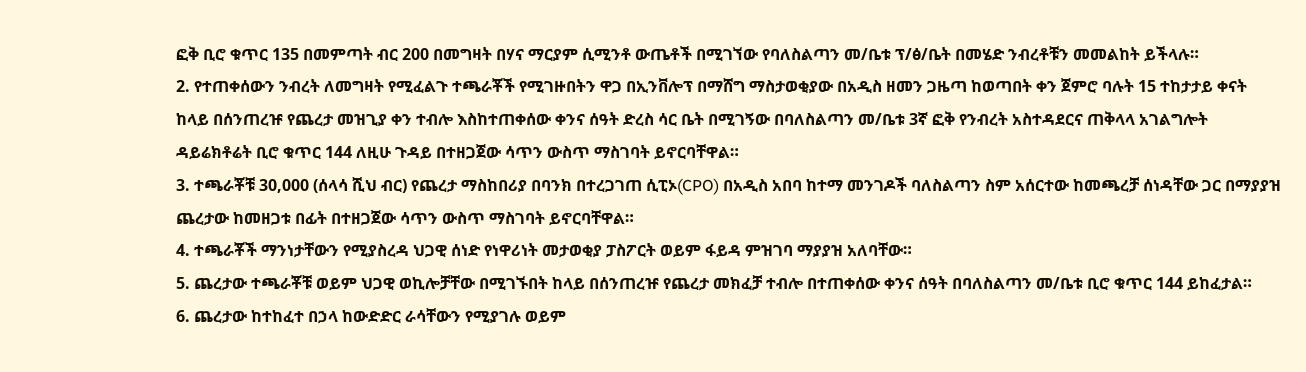ፎቅ ቢሮ ቁጥር 135 በመምጣት ብር 200 በመግዛት በሃና ማርያም ሲሚንቶ ውጤቶች በሚገኘው የባለስልጣን መ/ቤቱ ፕ/ፅ/ቤት በመሄድ ንብረቶቹን መመልከት ይችላሉ።
2. የተጠቀሰውን ንብረት ለመግዛት የሚፈልጉ ተጫራቾች የሚገዙበትን ዋጋ በኢንቨሎፕ በማሸግ ማስታወቂያው በአዲስ ዘመን ጋዜጣ ከወጣበት ቀን ጀምሮ ባሉት 15 ተከታታይ ቀናት ከላይ በሰንጠረዡ የጨረታ መዝጊያ ቀን ተብሎ እስከተጠቀሰው ቀንና ሰዓት ድረስ ሳር ቤት በሚገኝው በባለስልጣን መ/ቤቱ 3ኛ ፎቅ የንብረት አስተዳደርና ጠቅላላ አገልግሎት ዳይሬክቶሬት ቢሮ ቁጥር 144 ለዚሁ ጉዳይ በተዘጋጀው ሳጥን ውስጥ ማስገባት ይኖርባቸዋል።
3. ተጫራቾቹ 30,000 (ሰላሳ ሺህ ብር) የጨረታ ማስከበሪያ በባንክ በተረጋገጠ ሲፒኦ(CPO) በአዲስ አበባ ከተማ መንገዶች ባለስልጣን ስም አሰርተው ከመጫረቻ ሰነዳቸው ጋር በማያያዝ ጨረታው ከመዘጋቱ በፊት በተዘጋጀው ሳጥን ውስጥ ማስገባት ይኖርባቸዋል።
4. ተጫራቾች ማንነታቸውን የሚያስረዳ ህጋዊ ሰነድ የነዋሪነት መታወቂያ ፓስፖርት ወይም ፋይዳ ምዝገባ ማያያዝ አለባቸው።
5. ጨረታው ተጫራቾቹ ወይም ህጋዊ ወኪሎቻቸው በሚገኙበት ከላይ በሰንጠረዡ የጨረታ መክፈቻ ተብሎ በተጠቀሰው ቀንና ሰዓት በባለስልጣን መ/ቤቱ ቢሮ ቁጥር 144 ይከፈታል።
6. ጨረታው ከተከፈተ በኃላ ከውድድር ራሳቸውን የሚያገሉ ወይም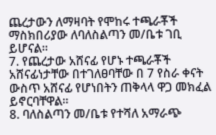ጨረታውን ለማዛባት የሞከሩ ተጫራቾች ማስክበሪያው ለባለስልጣን መ/ቤቱ ገቢ ይሆናል።
7. የጨረታው አሸናፊ የሆኑ ተጫራቾች አሸናፊነታቸው በተገለፀባቸው በ 7 የስራ ቀናት ውስጥ አሸናፊ የሆነበትን ጠቅላላ ዋጋ መክፈል ይኖርባቸዋል።
8. ባለስልጣን መ/ቤቱ የተሻለ አማራጭ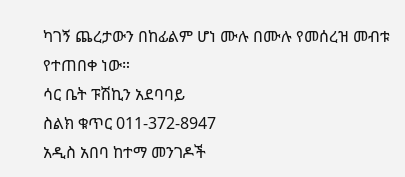ካገኝ ጨረታውን በከፊልም ሆነ ሙሉ በሙሉ የመሰረዝ መብቱ የተጠበቀ ነው።
ሳር ቤት ፑሽኪን አደባባይ
ስልክ ቁጥር 011-372-8947
አዲስ አበባ ከተማ መንገዶች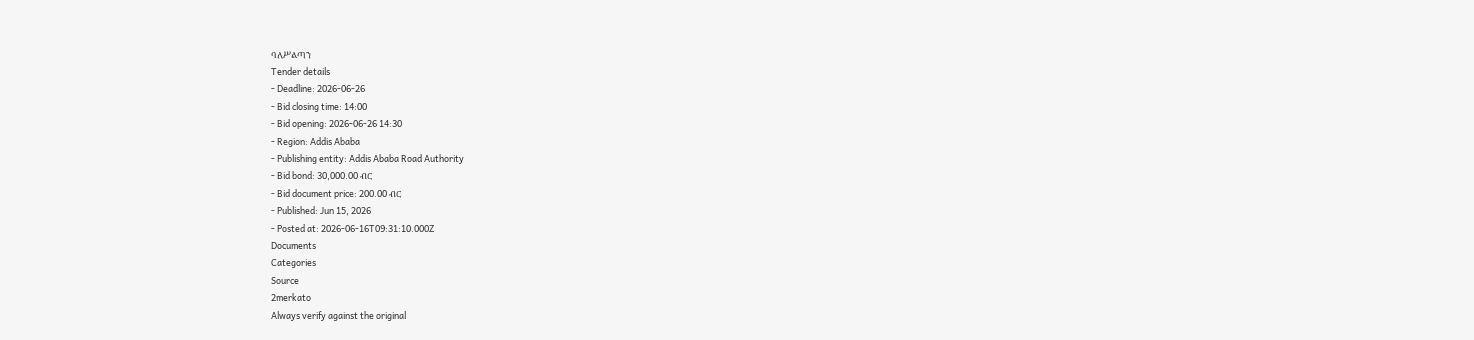ባለሥልጣን
Tender details
- Deadline: 2026-06-26
- Bid closing time: 14:00
- Bid opening: 2026-06-26 14:30
- Region: Addis Ababa
- Publishing entity: Addis Ababa Road Authority
- Bid bond: 30,000.00 ብር
- Bid document price: 200.00 ብር
- Published: Jun 15, 2026
- Posted at: 2026-06-16T09:31:10.000Z
Documents
Categories
Source
2merkato
Always verify against the original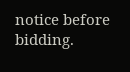notice before bidding.